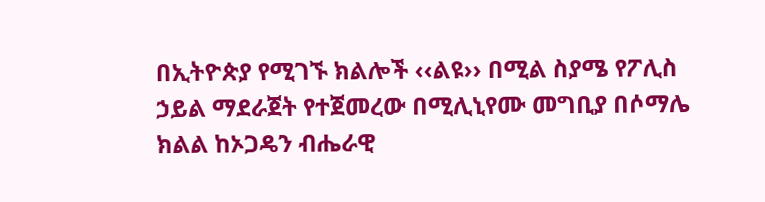በኢትዮጵያ የሚገኙ ክልሎች ‹‹ልዩ›› በሚል ስያሜ የፖሊስ ኃይል ማደራጀት የተጀመረው በሚሊኒየሙ መግቢያ በሶማሌ ክልል ከኦጋዴን ብሔራዊ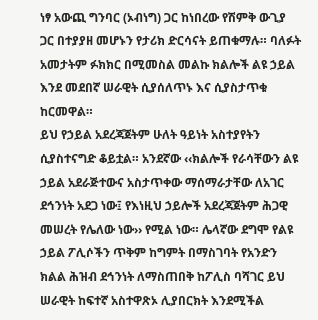ነፃ አውጪ ግንባር (ኦብነግ) ጋር ከነበረው የሽምቅ ውጊያ ጋር በተያያዘ መሆኑን የታሪክ ድርሳናት ይጠቁማሉ። ባለፉት አመታትም ፉክክር በሚመስል መልኩ ክልሎች ልዩ ኃይል እንደ መደበኛ ሠራዊት ሲያሰለጥኑ እና ሲያስታጥቁ ከርመዋል።
ይህ የኃይል አደረጃጀትም ሁለት ዓይነት አስተያየትን ሲያስተናግድ ቆይቷል። አንደኛው ‹‹ክልሎች የራሳቸውን ልዩ ኃይል አደራጅተውና አስታጥቀው ማሰማራታቸው ለአገር ደኅንነት አደጋ ነው፤ የእነዚህ ኃይሎች አደረጃጀትም ሕጋዊ መሠረት የሌለው ነው›› የሚል ነው። ሌላኛው ደግሞ የልዩ ኃይል ፖሊሶችን ጥቅም ከግምት በማስገባት የአንድን ክልል ሕዝብ ደኅንነት ለማስጠበቅ ከፖሊስ ባሻገር ይህ ሠራዊት ከፍተኛ አስተዋጽኦ ሊያበርክት እንደሚችል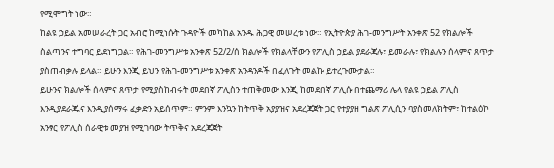የሚሞግት ነው።
ከልዩ ኃይል አመሠራረት ጋር አብሮ ከሚነሱት ጉዳዮች መካከል አንዱ ሕጋዊ መሠረቱ ነው። የኢትዮጵያ ሕገ-መንግሥት አንቀጽ 52 የክልሎች ስልጣንና ተግባር ይደነግጋል። የሕገ-መንግሥቱ አንቀጽ 52/2/ሰ ክልሎች የክልላቸውን የፖሊስ ኃይል ያደራጃሉ፣ ይመራሉ፣ የክልሉን ሰላምና ጸጥታ ያስጠብቃሉ ይላል። ይሁን እንጂ ይህን የሕገ-መንግሥቱ አንቀጽ አንዳንዶች በፈለጉት መልኩ ይተረጉሙታል።
ይሁንና ክልሎች ሰላምና ጸጥታ የሚያስከብሩት መደበኛ ፖሊስን ተጠቅመው እንጂ ከመደበኛ ፖሊሱ በተጨማሪ ሌላ የልዩ ኃይል ፖሊስ እንዲያደራጁና እንዲያሰማሩ ፈቃድን አይሰጥም። ምንም እንኳን ከትጥቅ አያያዝና አደረጃጀት ጋር የተያያዘ ግልጽ ፖሊሲን ባያስመለክትም፣ ከተልዕኮ አንፃር የፖሊስ ሰራዊቱ መያዝ የሚገባው ትጥቅና አደረጃጀት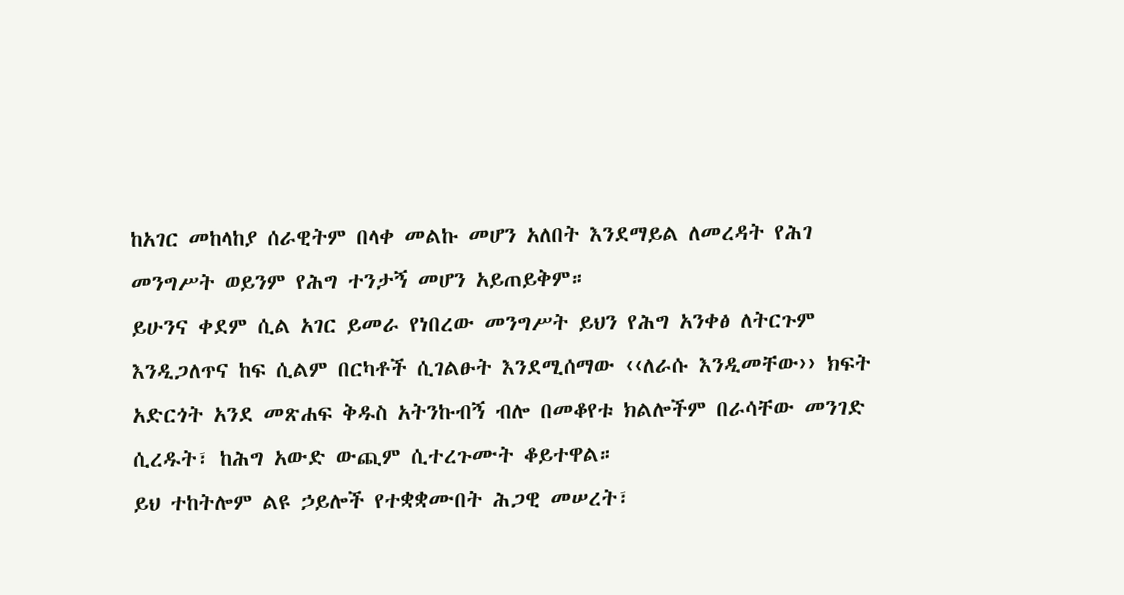ከአገር መከላከያ ሰራዊትም በላቀ መልኩ መሆን አለበት እንደማይል ለመረዳት የሕገ መንግሥት ወይንም የሕግ ተንታኝ መሆን አይጠይቅም።
ይሁንና ቀደም ሲል አገር ይመራ የነበረው መንግሥት ይህን የሕግ አንቀፅ ለትርጉም እንዲጋለጥና ከፍ ሲልም በርካቶች ሲገልፁት እንደሚሰማው ‹‹ለራሱ እንዲመቸው›› ክፍት አድርጎት አንደ መጽሐፍ ቅዱስ አትንኩብኝ ብሎ በመቆየቱ ክልሎችም በራሳቸው መንገድ ሲረዱት፣ ከሕግ አውድ ውጪም ሲተረጉሙት ቆይተዋል።
ይህ ተከትሎም ልዩ ኃይሎች የተቋቋሙበት ሕጋዊ መሠረት፣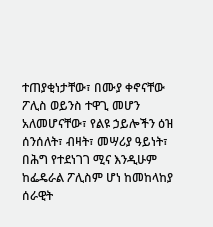ተጠያቂነታቸው፣ በሙያ ቀኖናቸው ፖሊስ ወይንስ ተዋጊ መሆን አለመሆናቸው፣ የልዩ ኃይሎችን ዕዝ ሰንሰለት፣ ብዛት፣ መሣሪያ ዓይነት፣ በሕግ የተደነገገ ሚና እንዲሁም ከፌዴራል ፖሊስም ሆነ ከመከላከያ ሰራዊት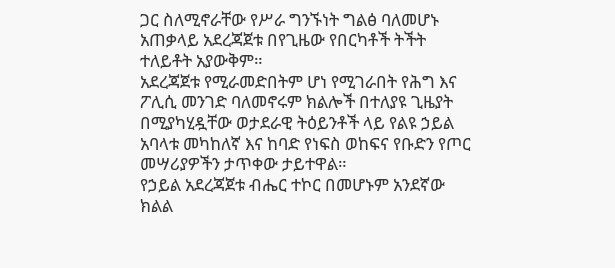ጋር ስለሚኖራቸው የሥራ ግንኙነት ግልፅ ባለመሆኑ አጠቃላይ አደረጃጀቱ በየጊዜው የበርካቶች ትችት ተለይቶት አያውቅም።
አደረጃጀቱ የሚራመድበትም ሆነ የሚገራበት የሕግ እና ፖሊሲ መንገድ ባለመኖሩም ክልሎች በተለያዩ ጊዜያት በሚያካሂዷቸው ወታደራዊ ትዕይንቶች ላይ የልዩ ኃይል አባላቱ መካከለኛ እና ከባድ የነፍስ ወከፍና የቡድን የጦር መሣሪያዎችን ታጥቀው ታይተዋል።
የኃይል አደረጃጀቱ ብሔር ተኮር በመሆኑም አንደኛው ክልል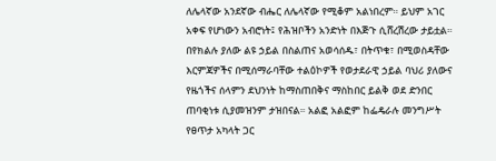ለሌላኛው አንደኛው ብሔር ለሌላኛው የሚቆም አልነበረም። ይህም አገር አቀፍ የሆነውን አብሮነት፤ የሕዝቦችን አንድነት በእጅጉ ሲሸረሽረው ታይቷል። በየክልሉ ያለው ልዩ ኃይል በስልጠና አወሳሰዱ፣ በትጥቁ፣ በሚወስዳቸው እርምጃዎችና በሚሰማራባቸው ተልዕኮዎች የወታደራዊ ኃይል ባህሪ ያለውና የዜጎችና ሰላምን ደህንነት ከማስጠበቅና ማስከበር ይልቅ ወደ ድንበር ጠባቂነቱ ሲያመዝንም ታዝበናል። አልፎ አልፎም ከፌዴራሉ መንግሥት የፀጥታ አካላት ጋር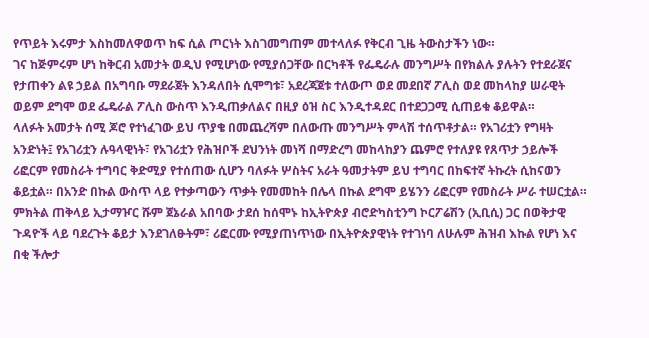የጥይት እሩምታ እስከመለዋወጥ ከፍ ሲል ጦርነት እስገመግጠም መተላለፉ የቅርብ ጊዜ ትውስታችን ነው።
ገና ከጅምሩም ሆነ ከቅርብ አመታት ወዲህ የሚሆነው የሚያሰጋቸው በርካቶች የፌዴራሉ መንግሥት በየክልሉ ያሉትን የተደራጀና የታጠቀን ልዩ ኃይል በአግባቡ ማደራጀት እንዳለበት ሲሞግቱ፣ አደረጃጀቱ ተለውጦ ወደ መደበኛ ፖሊስ ወደ መከላከያ ሠራዊት ወይም ደግሞ ወደ ፌዴራል ፖሊስ ውስጥ እንዲጠቃለልና በዚያ ዕዝ ስር እንዲተዳደር በተደጋጋሚ ሲጠይቁ ቆይዋል።
ላለፉት አመታት ሰሚ ጆሮ የተነፈገው ይህ ጥያቄ በመጨረሻም በለውጡ መንግሥት ምላሽ ተሰጥቶታል። የአገሪቷን የግዛት አንድነት፤ የአገሪቷን ሉዓላዊነት፣ የአገሪቷን የሕዝቦች ደህንነት መነሻ በማድረግ መከላከያን ጨምሮ የተለያዩ የጸጥታ ኃይሎች ሪፎርም የመስራት ተግባር ቅድሚያ የተሰጠው ሲሆን ባለፉት ሦስትና አራት ዓመታትም ይህ ተግባር በከፍተኛ ትኩረት ሲከናወን ቆይቷል። በአንድ በኩል ውስጥ ላይ የተቃጣውን ጥቃት የመመከት በሌላ በኩል ደግሞ ይሄንን ሪፎርም የመስራት ሥራ ተሠርቷል።
ምክትል ጠቅላይ ኢታማዦር ሹም ጀኔራል አበባው ታደሰ ከሰሞኑ ከኢትዮጵያ ብሮድካስቲንግ ኮርፖሬሽን (ኢቢሲ) ጋር በወቅታዊ ጉዳዮች ላይ ባደረጉት ቆይታ እንደገለፁትም፣ ሪፎርሙ የሚያጠነጥነው በኢትዮጵያዊነት የተገነባ ለሁሉም ሕዝብ እኩል የሆነ እና በቂ ችሎታ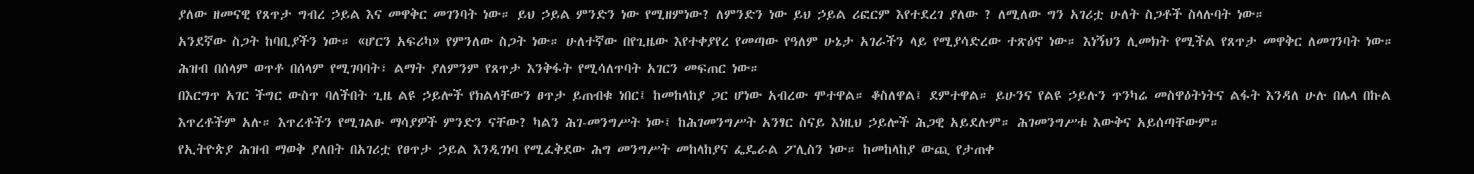ያለው ዘመናዊ የጸጥታ ግብረ ኃይል እና መዋቅር መገንባት ነው። ይህ ኃይል ምንድን ነው የሚዘምነው? ለምንድን ነው ይህ ኃይል ሪፎርም እየተደረገ ያለው ? ለሚለው ግን አገሪቷ ሁለት ስጋቶች ስላሉባት ነው።
አንደኛው ስጋት ከባቢያችን ነው። «ሆርን አፍሪካ» የምንለው ስጋት ነው። ሁለተኛው በየጊዜው እየተቀያየረ የመጣው የዓለም ሁኔታ አገራችን ላይ የሚያሳድረው ተጽዕኖ ነው። እነኝህን ሊመክት የሚችል የጸጥታ መዋቅር ለመገንባት ነው። ሕዝብ በሰላም ወጥቶ በሰላም የሚገባባት፣ ልማት ያለምንም የጸጥታ እንቅፋት የሚሳለጥባት አገርን መፍጠር ነው።
በእርግጥ አገር ችግር ውስጥ ባለችበት ጊዜ ልዩ ኃይሎች የክልላቸውን ፀጥታ ይጠብቁ ነበር፤ ከመከላከያ ጋር ሆነው አብረው ሞተዋል። ቆስለዋል፤ ደምተዋል። ይሁንና የልዩ ኃይሉን ጥንካሬ መስዋዕትነትና ልፋት እንዳለ ሁሉ በሌላ በኩል እጥረቶችም አሉ። እጥረቶችን የሚገልፁ ማሳያዎች ምንድን ናቸው? ካልን ሕገ-መንግሥት ነው፤ ከሕገመንግሥት አንፃር ስናይ እነዚህ ኃይሎች ሕጋዊ አይደሉም። ሕገመንግሥቱ እውቅና አይሰጣቸውም።
የኢትዮጵያ ሕዝብ ማወቅ ያለበት በአገሪቷ የፀጥታ ኃይል እንዲገነባ የሚፈቅደው ሕግ መንግሥት መከላከያና ፌዴራል ፖሊስን ነው። ከመከላከያ ውጪ የታጠቀ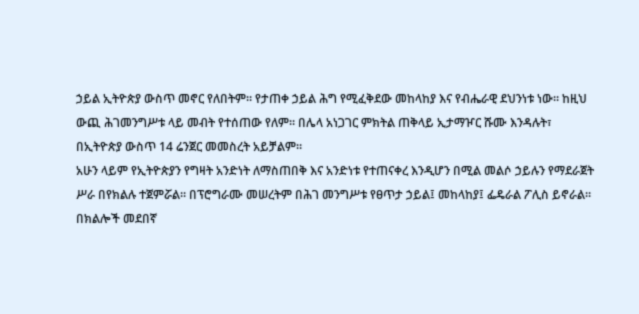ኃይል ኢትዮጵያ ውስጥ መኖር የለበትም። የታጠቀ ኃይል ሕግ የሚፈቅደው መከላከያ እና የብሔራዊ ደህንነቱ ነው። ከዚህ ውጪ ሕገመንግሥቱ ላይ መብት የተሰጠው የለም። በሌላ አነጋገር ምክትል ጠቅላይ ኢታማዦር ሹሙ እንዳሉት፣ በኢትዮጵያ ውስጥ 14 ሬንጀር መመስረት አይቻልም።
አሁን ላይም የኢትዮጵያን የግዛት አንድነት ለማስጠበቅ እና አንድነቱ የተጠናቀረ እንዲሆን በሚል መልሶ ኃይሉን የማደራጀት ሥራ በየክልሉ ተጀምሯል። በፕሮግራሙ መሠረትም በሕገ መንግሥቱ የፀጥታ ኃይል፤ መከላከያ፤ ፌዴራል ፖሊስ ይኖራል። በክልሎች መደበኛ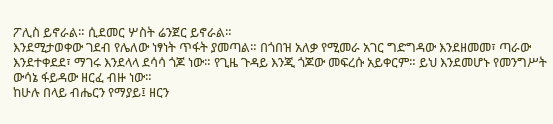ፖሊስ ይኖራል። ሲደመር ሦስት ሬንጀር ይኖራል።
እንደሚታወቀው ገደብ የሌለው ነፃነት ጥፋት ያመጣል። በጎበዝ አለቃ የሚመራ አገር ግድግዳው እንደዘመመ፣ ጣራው እንደተቀደደ፣ ማገሩ እንደላላ ደሳሳ ጎጆ ነው። የጊዜ ጉዳይ እንጂ ጎጆው መፍረሱ አይቀርም። ይህ እንደመሆኑ የመንግሥት ውሳኔ ፋይዳው ዘርፈ ብዙ ነው።
ከሁሉ በላይ ብሔርን የማያይ፤ ዘርን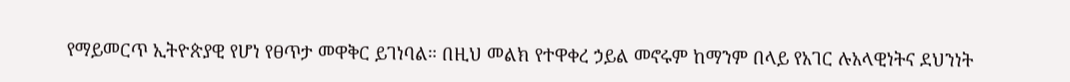የማይመርጥ ኢትዮጵያዊ የሆነ የፀጥታ መዋቅር ይገነባል። በዚህ መልክ የተዋቀረ ኃይል መኖሩም ከማንም በላይ የአገር ሉአላዊነትና ደህንነት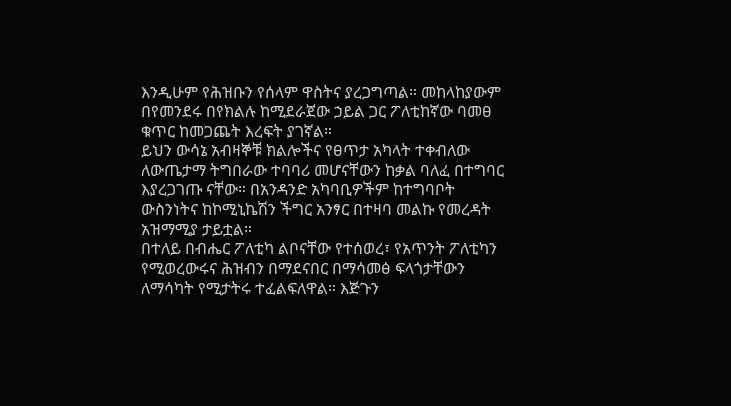እንዲሁም የሕዝቡን የሰላም ዋስትና ያረጋግጣል። መከላከያውም በየመንደሩ በየክልሉ ከሚደራጀው ኃይል ጋር ፖለቲከኛው ባመፀ ቁጥር ከመጋጨት እረፍት ያገኛል።
ይህን ውሳኔ አብዛኞቹ ክልሎችና የፀጥታ አካላት ተቀብለው ለውጤታማ ትግበራው ተባባሪ መሆናቸውን ከቃል ባለፈ በተግባር እያረጋገጡ ናቸው። በአንዳንድ አካባቢዎችም ከተግባቦት ውስንነትና ከኮሚኒኬሽን ችግር አንፃር በተዛባ መልኩ የመረዳት አዝማሚያ ታይቷል።
በተለይ በብሔር ፖለቲካ ልቦናቸው የተሰወረ፣ የአጥንት ፖለቲካን የሚወረውሩና ሕዝብን በማደናበር በማሳመፅ ፍላጎታቸውን ለማሳካት የሚታትሩ ተፈልፍለዋል። እጅጉን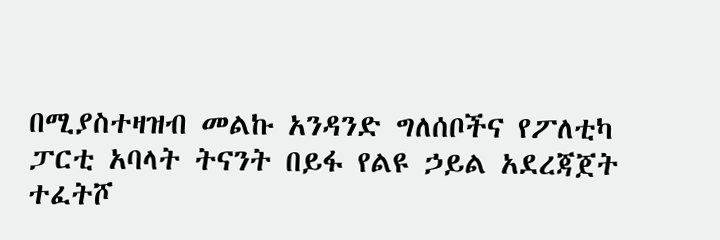በሚያስተዛዝብ መልኩ አንዳንድ ግለሰቦችና የፖለቲካ ፓርቲ አባላት ትናንት በይፋ የልዩ ኃይል አደረጃጀት ተፈትሾ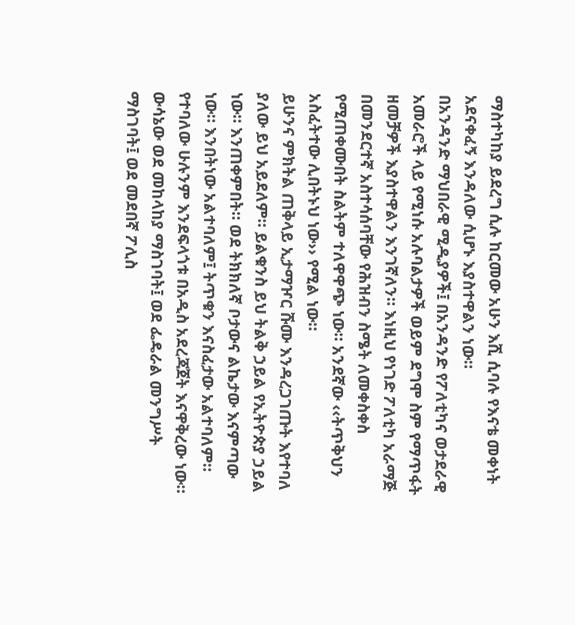ማስተካከያ ይደረግ ሲሉ ከርመው አሁን እሺ ሲባሉ የእናቴ መቀነት አደናቀፈኝ እንዳለው ሲሆኑ እያስተዋልን ነው።
በአንዳንድ ማህበራዊ ሚዲያዎች፤ በአንዳንድ የፖለቲካና ወታደራዊ አመራሮች ላይ የሚነሱ አሉባልታዎች ወይም ደግሞ ስም የማጥፋት ዘመቻዎች እያስተዋልን እንገኛለን። እነዚህ የነገድ ፖለቲካ አራማጅ በመንደርተኛ አስተሳሰባቸው የሕዝብን ስሜት ለመቀስቀስ የሚጠቀሙበት ስልትም ተለዋዋጭ ነው። አንደኛው ‹‹ትጥቅህን አስፈትተው ሊበትኑህ ነው›› የሚል ነው።
ይሁንና ምክትል ጠቅላይ ኢታማዦር ሹሙ እንዳረጋገጡት እየተባለ ያለው ይህ አይደለም። ይልቁንስ ይህ ትልቅ ኃይል የኢትዮጵያ ኃይል ነው። እንጠቀምበት። ወደ ትክክለኛ ቦታውና ልኬታው እናምጣው ነው። እንበትነው አልተባለም፤ ትጥቁን እናስፈታው አልተባለም። የተባለው ሁሉንም እንደፍላጎቱ በአዲስ አደረጃጀት እናዋቅረው ነው። ውሳኔው ወደ መከላከያ ማስገባት፤ ወደ ፌዴራል መንግሥት ማስገባት፤ ወደ መደበኛ ፖሊስ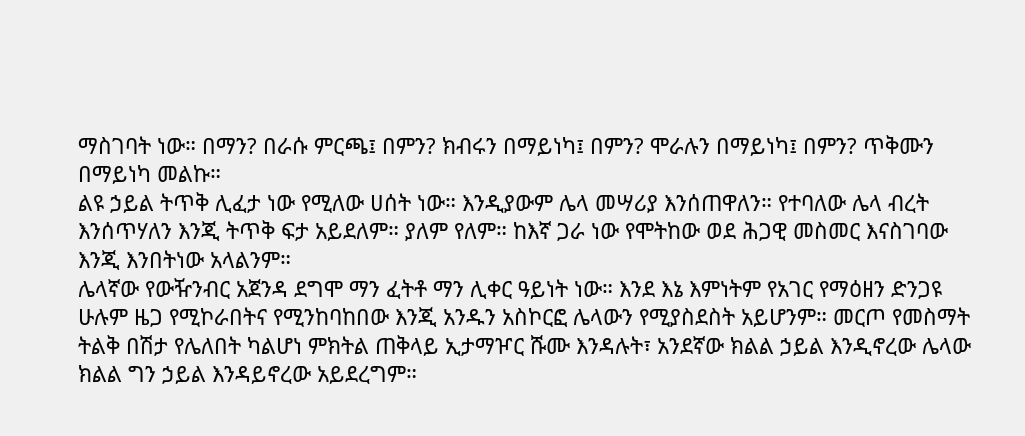ማስገባት ነው። በማን? በራሱ ምርጫ፤ በምን? ክብሩን በማይነካ፤ በምን? ሞራሉን በማይነካ፤ በምን? ጥቅሙን በማይነካ መልኩ።
ልዩ ኃይል ትጥቅ ሊፈታ ነው የሚለው ሀሰት ነው። እንዲያውም ሌላ መሣሪያ እንሰጠዋለን። የተባለው ሌላ ብረት እንሰጥሃለን እንጂ ትጥቅ ፍታ አይደለም። ያለም የለም። ከእኛ ጋራ ነው የሞትከው ወደ ሕጋዊ መስመር እናስገባው እንጂ እንበትነው አላልንም።
ሌላኛው የውዥንብር አጀንዳ ደግሞ ማን ፈትቶ ማን ሊቀር ዓይነት ነው። እንደ እኔ እምነትም የአገር የማዕዘን ድንጋዩ ሁሉም ዜጋ የሚኮራበትና የሚንከባከበው እንጂ አንዱን አስኮርፎ ሌላውን የሚያስደስት አይሆንም። መርጦ የመስማት ትልቅ በሽታ የሌለበት ካልሆነ ምክትል ጠቅላይ ኢታማዦር ሹሙ እንዳሉት፣ አንደኛው ክልል ኃይል እንዲኖረው ሌላው ክልል ግን ኃይል እንዳይኖረው አይደረግም።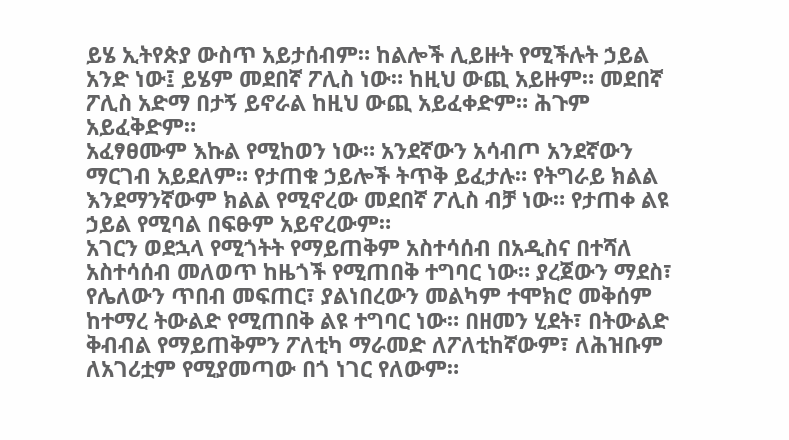ይሄ ኢትየጵያ ውስጥ አይታሰብም። ከልሎች ሊይዙት የሚችሉት ኃይል አንድ ነው፤ ይሄም መደበኛ ፖሊስ ነው። ከዚህ ውጪ አይዙም። መደበኛ ፖሊስ አድማ በታኝ ይኖራል ከዚህ ውጪ አይፈቀድም። ሕጉም አይፈቅድም።
አፈፃፀሙም እኩል የሚከወን ነው። አንደኛውን አሳብጦ አንደኛውን ማርገብ አይደለም። የታጠቁ ኃይሎች ትጥቅ ይፈታሉ። የትግራይ ክልል እንደማንኛውም ክልል የሚኖረው መደበኛ ፖሊስ ብቻ ነው። የታጠቀ ልዩ ኃይል የሚባል በፍፁም አይኖረውም።
አገርን ወደኋላ የሚጎትት የማይጠቅም አስተሳሰብ በአዲስና በተሻለ አስተሳሰብ መለወጥ ከዜጎች የሚጠበቅ ተግባር ነው። ያረጀውን ማደስ፣ የሌለውን ጥበብ መፍጠር፣ ያልነበረውን መልካም ተሞክሮ መቅሰም ከተማረ ትውልድ የሚጠበቅ ልዩ ተግባር ነው። በዘመን ሂደት፣ በትውልድ ቅብብል የማይጠቅምን ፖለቲካ ማራመድ ለፖለቲከኛውም፣ ለሕዝቡም ለአገሪቷም የሚያመጣው በጎ ነገር የለውም።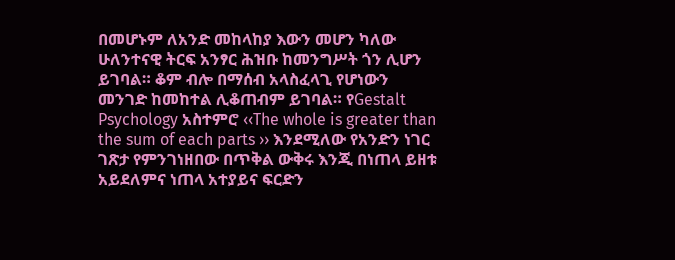በመሆኑም ለአንድ መከላከያ እውን መሆን ካለው ሁለንተናዊ ትርፍ አንፃር ሕዝቡ ከመንግሥት ጎን ሊሆን ይገባል። ቆም ብሎ በማሰብ አላስፈላጊ የሆነውን መንገድ ከመከተል ሊቆጠብም ይገባል። የGestalt Psychology አስተምሮ ‹‹The whole is greater than the sum of each parts ›› እንደሚለው የአንድን ነገር ገጽታ የምንገነዘበው በጥቅል ውቅሩ እንጂ በነጠላ ይዘቱ አይደለምና ነጠላ አተያይና ፍርድን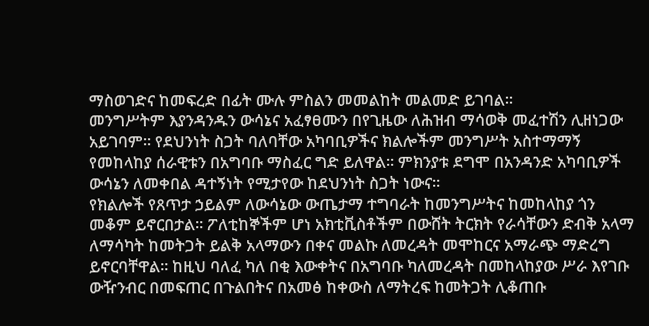ማስወገድና ከመፍረድ በፊት ሙሉ ምስልን መመልከት መልመድ ይገባል።
መንግሥትም እያንዳንዱን ውሳኔና አፈፃፀሙን በየጊዜው ለሕዝብ ማሳወቅ መፈተሽን ሊዘነጋው አይገባም። የደህንነት ስጋት ባለባቸው አካባቢዎችና ክልሎችም መንግሥት አስተማማኝ የመከላከያ ሰራዊቱን በአግባቡ ማስፈር ግድ ይለዋል። ምክንያቱ ደግሞ በአንዳንድ አካባቢዎች ውሳኔን ለመቀበል ዳተኝነት የሚታየው ከደህንነት ስጋት ነውና።
የክልሎች የጸጥታ ኃይልም ለውሳኔው ውጤታማ ተግባራት ከመንግሥትና ከመከላከያ ጎን መቆም ይኖርበታል። ፖለቲከኞችም ሆነ አክቲቪስቶችም በውሸት ትርክት የራሳቸውን ድብቅ አላማ ለማሳካት ከመትጋት ይልቅ አላማውን በቀና መልኩ ለመረዳት መሞከርና አማራጭ ማድረግ ይኖርባቸዋል። ከዚህ ባለፈ ካለ በቂ እውቀትና በአግባቡ ካለመረዳት በመከላከያው ሥራ እየገቡ ውዥንብር በመፍጠር በጉልበትና በአመፅ ከቀውስ ለማትረፍ ከመትጋት ሊቆጠቡ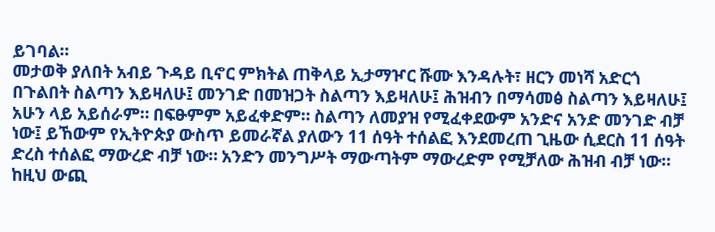ይገባል።
መታወቅ ያለበት አብይ ጉዳይ ቢኖር ምክትል ጠቅላይ ኢታማዦር ሹሙ እንዳሉት፣ ዘርን መነሻ አድርጎ በጉልበት ስልጣን እይዛለሁ፤ መንገድ በመዝጋት ስልጣን እይዛለሁ፤ ሕዝብን በማሳመፅ ስልጣን እይዛለሁ፤ አሁን ላይ አይሰራም። በፍፁምም አይፈቀድም። ስልጣን ለመያዝ የሚፈቀደውም አንድና አንድ መንገድ ብቻ ነው፤ ይኸውም የኢትዮጵያ ውስጥ ይመራኛል ያለውን 11 ሰዓት ተሰልፎ እንደመረጠ ጊዜው ሲደርስ 11 ሰዓት ድረስ ተሰልፎ ማውረድ ብቻ ነው። አንድን መንግሥት ማውጣትም ማውረድም የሚቻለው ሕዝብ ብቻ ነው። ከዚህ ውጪ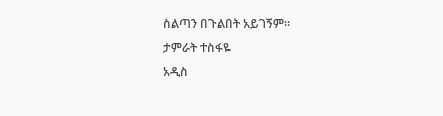ስልጣን በጉልበት አይገኝም።
ታምራት ተስፋዬ
አዲስ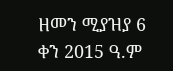ዘመን ሚያዝያ 6 ቀን 2015 ዓ.ም